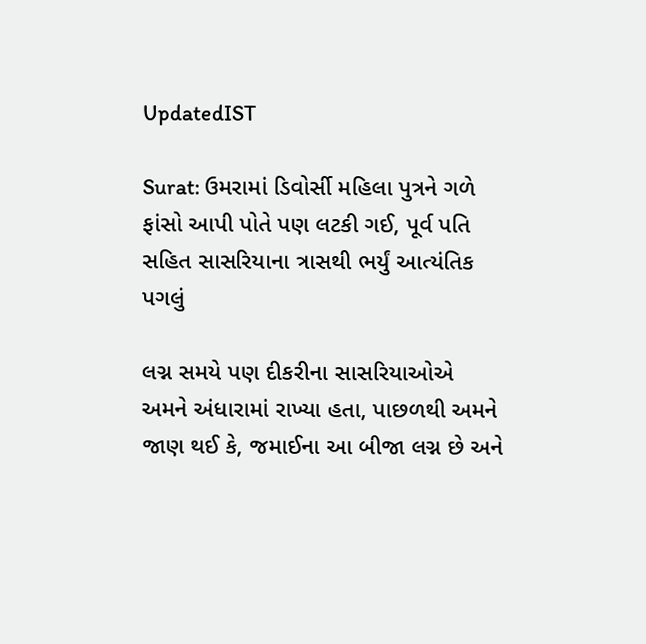UpdatedIST

Surat: ઉમરામાં ડિવોર્સી મહિલા પુત્રને ગળે ફાંસો આપી પોતે પણ લટકી ગઈ, પૂર્વ પતિ સહિત સાસરિયાના ત્રાસથી ભર્યું આત્યંતિક પગલું

લગ્ન સમયે પણ દીકરીના સાસરિયાઓએ અમને અંધારામાં રાખ્યા હતા, પાછળથી અમને જાણ થઈ કે, જમાઈના આ બીજા લગ્ન છે અને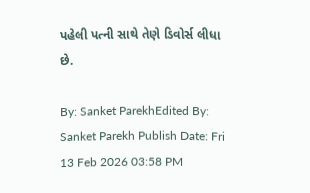પહેલી પત્ની સાથે તેણે ડિવોર્સ લીધા છે.

By: Sanket ParekhEdited By: Sanket Parekh Publish Date: Fri 13 Feb 2026 03:58 PM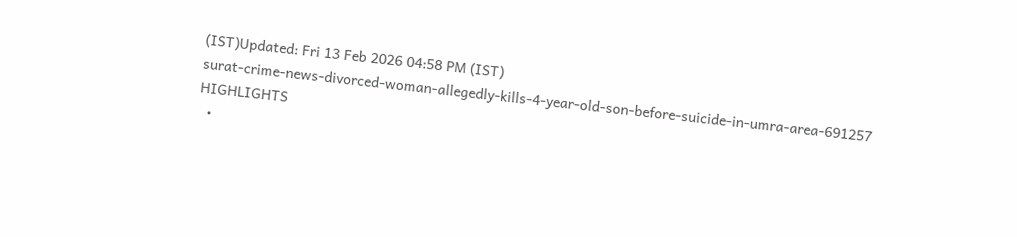(IST)Updated: Fri 13 Feb 2026 04:58 PM (IST)
surat-crime-news-divorced-woman-allegedly-kills-4-year-old-son-before-suicide-in-umra-area-691257
HIGHLIGHTS
  •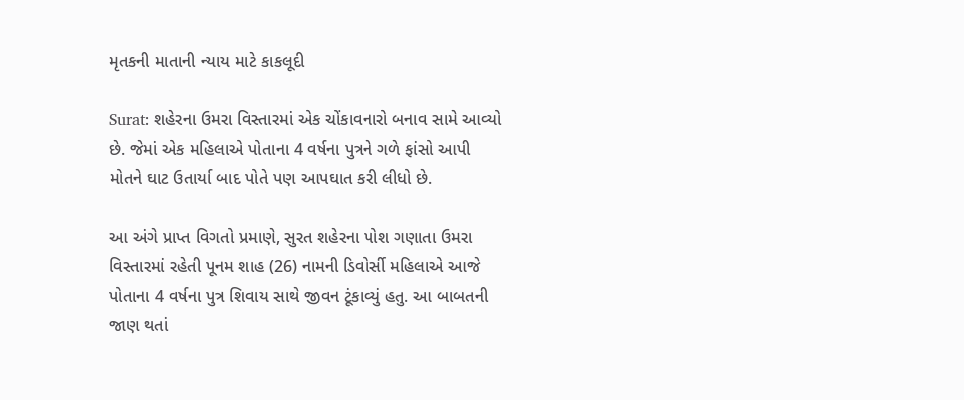મૃતકની માતાની ન્યાય માટે કાકલૂદી

Surat: શહેરના ઉમરા વિસ્તારમાં એક ચોંકાવનારો બનાવ સામે આવ્યો છે. જેમાં એક મહિલાએ પોતાના 4 વર્ષના પુત્રને ગળે ફાંસો આપી મોતને ઘાટ ઉતાર્યા બાદ પોતે પણ આપઘાત કરી લીધો છે.

આ અંગે પ્રાપ્ત વિગતો પ્રમાણે, સુરત શહેરના પોશ ગણાતા ઉમરા વિસ્તારમાં રહેતી પૂનમ શાહ (26) નામની ડિવોર્સી મહિલાએ આજે પોતાના 4 વર્ષના પુત્ર શિવાય સાથે જીવન ટૂંકાવ્યું હતુ. આ બાબતની જાણ થતાં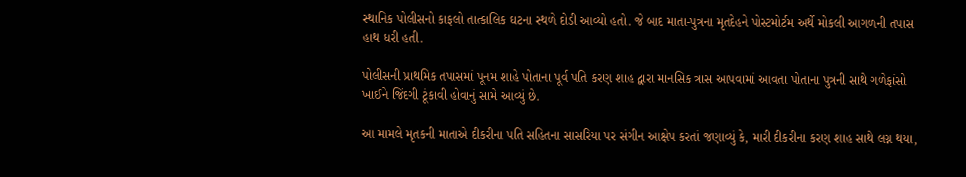સ્થાનિક પોલીસનો કાફલો તાત્કાલિક ઘટના સ્થળે દોડી આવ્યો હતો. જે બાદ માતા-પુત્રના મૃતદેહને પોસ્ટમોર્ટમ અર્થે મોકલી આગળની તપાસ હાથ ધરી હતી.

પોલીસની પ્રાથમિક તપાસમાં પૂનમ શાહે પોતાના પૂર્વ પતિ કરણ શાહ દ્વારા માનસિક ત્રાસ આપવામાં આવતા પોતાના પુત્રની સાથે ગળેફાંસો ખાઈને જિંદગી ટૂંકાવી હોવાનું સામે આવ્યું છે.

આ મામલે મૃતકની માતાએ દીકરીના પતિ સહિતના સાસરિયા પર સંગીન આક્ષેપ કરતાં જણાવ્યું કે, મારી દીકરીના કરણ શાહ સાથે લગ્ન થયા,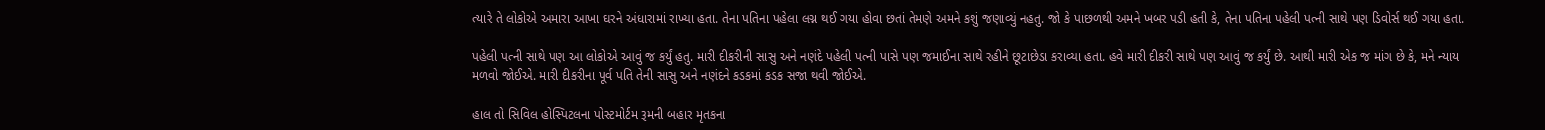ત્યારે તે લોકોએ અમારા આખા ઘરને અંધારામાં રાખ્યા હતા. તેના પતિના પહેલા લગ્ન થઈ ગયા હોવા છતાં તેમણે અમને કશું જણાવ્યું નહતુ. જો કે પાછળથી અમને ખબર પડી હતી કે, તેના પતિના પહેલી પત્ની સાથે પણ ડિવોર્સ થઈ ગયા હતા.

પહેલી પત્ની સાથે પણ આ લોકોએ આવું જ કર્યું હતુ. મારી દીકરીની સાસુ અને નણંદે પહેલી પત્ની પાસે પણ જમાઈના સાથે રહીને છૂટાછેડા કરાવ્યા હતા. હવે મારી દીકરી સાથે પણ આવું જ કર્યું છે. આથી મારી એક જ માંગ છે કે, મને ન્યાય મળવો જોઈએ. મારી દીકરીના પૂર્વ પતિ તેની સાસુ અને નણંદને કડકમાં કડક સજા થવી જોઈએ.

હાલ તો સિવિલ હોસ્પિટલના પોસ્ટમોર્ટમ રૂમની બહાર મૃતકના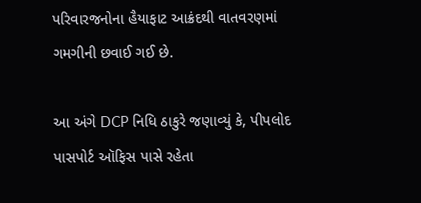પરિવારજનોના હૈયાફાટ આક્રંદથી વાતવરણમાં ગમગીની છવાઈ ગઈ છે.

આ અંગે DCP નિધિ ઠાકુરે જણાવ્યું કે, પીપલોદ પાસપોર્ટ ઑફિસ પાસે રહેતા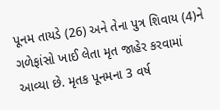પૂનમ તાયડે (26) અને તેના પુત્ર શિવાય (4)ને ગળેફાંસો ખાઈ લેતા મૃત જાહેર કરવામાં આવ્યા છે. મૃતક પૂનમના 3 વર્ષ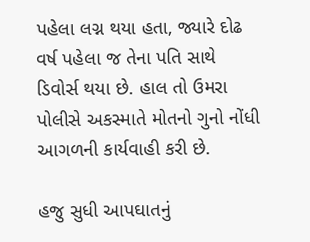પહેલા લગ્ન થયા હતા, જ્યારે દોઢ વર્ષ પહેલા જ તેના પતિ સાથે ડિવોર્સ થયા છે. હાલ તો ઉમરા પોલીસે અકસ્માતે મોતનો ગુનો નોંધી આગળની કાર્યવાહી કરી છે.

હજુ સુધી આપઘાતનું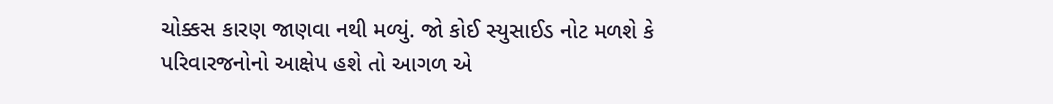ચોક્કસ કારણ જાણવા નથી મળ્યું. જો કોઈ સ્યુસાઈડ નોટ મળશે કે પરિવારજનોનો આક્ષેપ હશે તો આગળ એ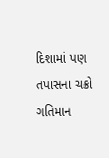દિશામાં પણ તપાસના ચક્રો ગતિમાન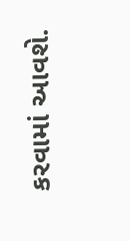કરવામાં આવશે.